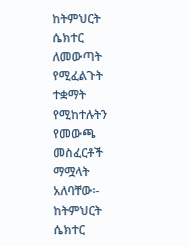ከትምህርት ሴክተር ለመውጣት የሚፈልጉት ተቋማት የሚከተሉትን የመውጫ መስፈርቶች ማሟላት አለባቸው፡-
ከትምህርት ሴክተር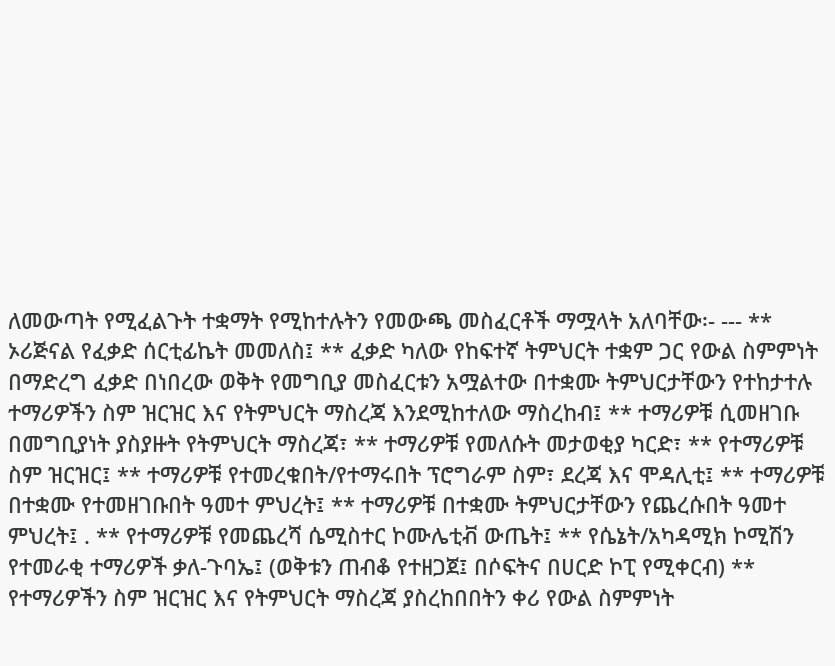ለመውጣት የሚፈልጉት ተቋማት የሚከተሉትን የመውጫ መስፈርቶች ማሟላት አለባቸው፡- --- ** ኦሪጅናል የፈቃድ ሰርቲፊኬት መመለስ፤ ** ፈቃድ ካለው የከፍተኛ ትምህርት ተቋም ጋር የውል ስምምነት በማድረግ ፈቃድ በነበረው ወቅት የመግቢያ መስፈርቱን አሟልተው በተቋሙ ትምህርታቸውን የተከታተሉ ተማሪዎችን ስም ዝርዝር እና የትምህርት ማስረጃ እንደሚከተለው ማስረከብ፤ ** ተማሪዎቹ ሲመዘገቡ በመግቢያነት ያስያዙት የትምህርት ማስረጃ፣ ** ተማሪዎቹ የመለሱት መታወቂያ ካርድ፣ ** የተማሪዎቹ ስም ዝርዝር፤ ** ተማሪዎቹ የተመረቁበት/የተማሩበት ፕሮግራም ስም፣ ደረጃ እና ሞዳሊቲ፤ ** ተማሪዎቹ በተቋሙ የተመዘገቡበት ዓመተ ምህረት፤ ** ተማሪዎቹ በተቋሙ ትምህርታቸውን የጨረሱበት ዓመተ ምህረት፤ . ** የተማሪዎቹ የመጨረሻ ሴሚስተር ኮሙሌቲቭ ውጤት፤ ** የሴኔት/አካዳሚክ ኮሚሽን የተመራቂ ተማሪዎች ቃለ-ጉባኤ፤ (ወቅቱን ጠብቆ የተዘጋጀ፤ በሶፍትና በሀርድ ኮፒ የሚቀርብ) ** የተማሪዎችን ስም ዝርዝር እና የትምህርት ማስረጃ ያስረከበበትን ቀሪ የውል ስምምነት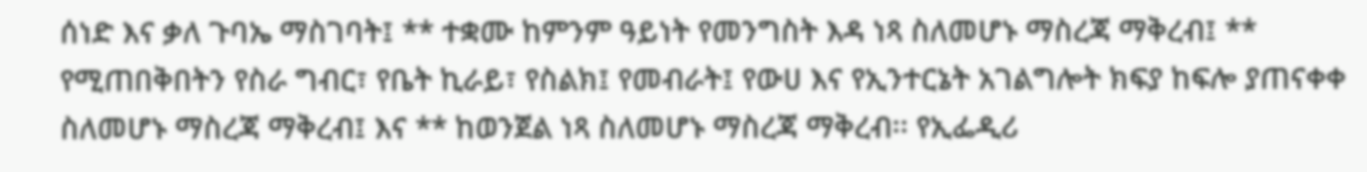ሰነድ እና ቃለ ጉባኤ ማስገባት፤ ** ተቋሙ ከምንም ዓይነት የመንግስት እዳ ነጻ ስለመሆኑ ማስረጃ ማቅረብ፤ ** የሚጠበቅበትን የስራ ግብር፣ የቤት ኪራይ፣ የስልክ፤ የመብራት፤ የውሀ እና የኢንተርኔት አገልግሎት ክፍያ ከፍሎ ያጠናቀቀ ስለመሆኑ ማስረጃ ማቅረብ፤ እና ** ከወንጀል ነጻ ስለመሆኑ ማስረጃ ማቅረብ፡፡ የኢፌዲሪ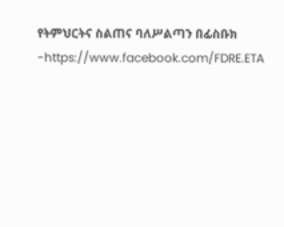የትምህርትና ስልጠና ባለሥልጣን በፊስቡክ -https://www.facebook.com/FDRE.ETA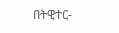በትዊተር-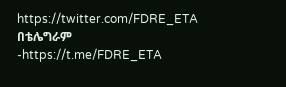https://twitter.com/FDRE_ETA በቴሌግራም -https://t.me/FDRE_ETA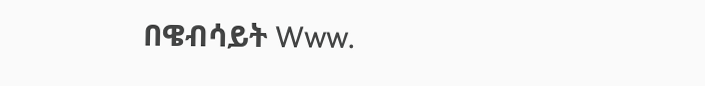በዌብሳይት Www.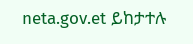neta.gov.et ይከታተሉ